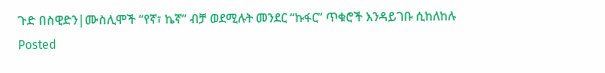ጉድ በስዊድን|ሙስሊሞች “የኛ፣ ኬኛ” ብቻ ወደሚሉት መንደር “ኩፋር” ጥቁሮች እንዳይገቡ ሲከለከሉ
Posted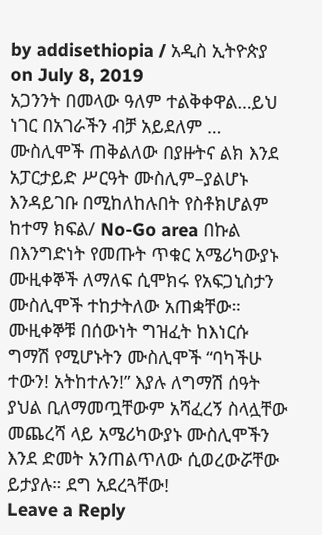by addisethiopia / አዲስ ኢትዮጵያ on July 8, 2019
አጋንንት በመላው ዓለም ተልቅቀዋል…ይህ ነገር በአገራችን ብቻ አይደለም …
ሙስሊሞች ጠቅልለው በያዙትና ልክ እንደ አፓርታይድ ሥርዓት ሙስሊም–ያልሆኑ እንዳይገቡ በሚከለከሉበት የስቶክሆልም ከተማ ክፍል/ No-Go area በኩል በእንግድነት የመጡት ጥቁር አሜሪካውያኑ ሙዚቀኞች ለማለፍ ሲሞክሩ የአፍጋኒስታን ሙስሊሞች ተከታትለው አጠቋቸው። ሙዚቀኞቹ በሰውነት ግዝፈት ከእነርሱ ግማሽ የሚሆኑትን ሙስሊሞች “ባካችሁ ተውን! አትከተሉን!” እያሉ ለግማሽ ሰዓት ያህል ቢለማመጧቸውም አሻፈረኝ ስላሏቸው መጨረሻ ላይ አሜሪካውያኑ ሙስሊሞችን እንደ ድመት አንጠልጥለው ሲወረውሯቸው ይታያሉ። ደግ አደረጓቸው!
Leave a Reply